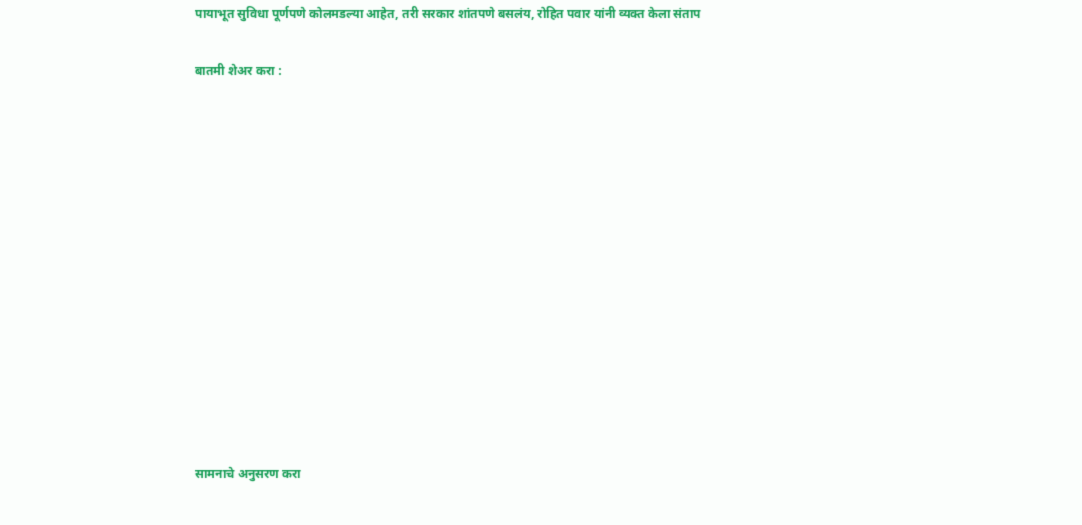पायाभूत सुविधा पूर्णपणे कोलमडल्या आहेत, तरी सरकार शांतपणे बसलंय, रोहित पवार यांनी व्यक्त केला संताप

बातमी शेअर करा :













सामनाचे अनुसरण करा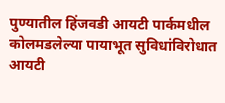पुण्यातील हिंजवडी आयटी पार्कमधील कोलमडलेल्या पायाभूत सुविधांविरोधात आयटी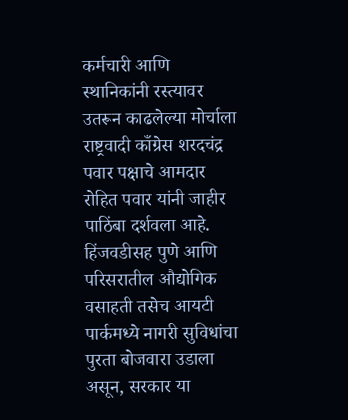कर्मचारी आणि स्थानिकांनी रस्त्यावर उतरून काढलेल्या मोर्चाला राष्ट्रवादी काँग्रेस शरदचंद्र पवार पक्षाचे आमदार रोहित पवार यांनी जाहीर पाठिंबा दर्शवला आहे. हिंजवडीसह पुणे आणि परिसरातील औद्योगिक वसाहती तसेच आयटी पार्कमध्ये नागरी सुविधांचा पुरता बोजवारा उडाला असून, सरकार या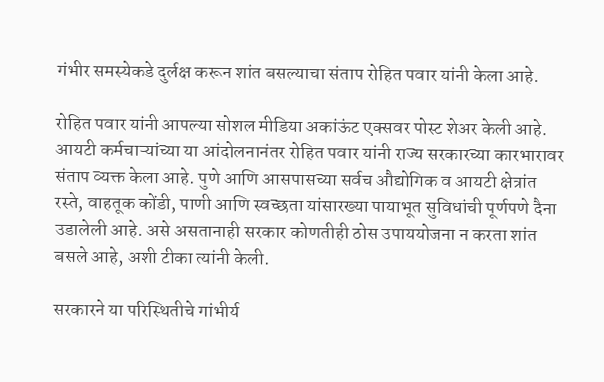गंभीर समस्येकडे दुर्लक्ष करून शांत बसल्याचा संताप रोहित पवार यांनी केला आहे.

रोहित पवार यांनी आपल्या सोशल मीडिया अकांऊंट एक्सवर पोस्ट शेअर केली आहे.  आयटी कर्मचाऱ्यांच्या या आंदोलनानंतर रोहित पवार यांनी राज्य सरकारच्या कारभारावर संताप व्यक्त केला आहे. पुणे आणि आसपासच्या सर्वच औद्योगिक व आयटी क्षेत्रांत रस्ते, वाहतूक कोंडी, पाणी आणि स्वच्छता यांसारख्या पायाभूत सुविधांची पूर्णपणे दैना उडालेली आहे. असे असतानाही सरकार कोणतीही ठोस उपाययोजना न करता शांत बसले आहे, अशी टीका त्यांनी केली.

सरकारने या परिस्थितीचे गांभीर्य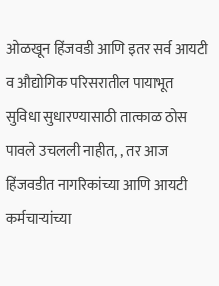ओळखून हिंजवडी आणि इतर सर्व आयटी व औद्योगिक परिसरातील पायाभूत सुविधा सुधारण्यासाठी तात्काळ ठोस पावले उचलली नाहीत, , तर आज हिंजवडीत नागरिकांच्या आणि आयटी कर्मचाऱ्यांच्या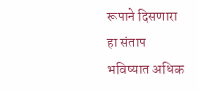रूपाने दिसणारा हा संताप भविष्यात अधिक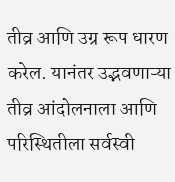तीव्र आणि उग्र रूप धारण करेल. यानंतर उद्भवणाऱ्या तीव्र आंदोलनाला आणि परिस्थितीला सर्वस्वी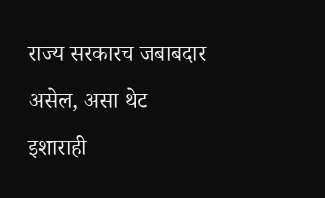राज्य सरकारच जबाबदार असेल, असा थेट इशाराही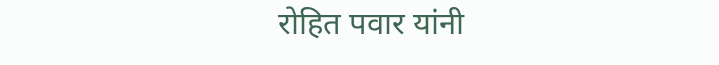रोहित पवार यांनी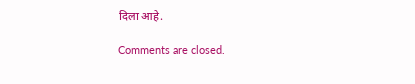दिला आहे.

Comments are closed.